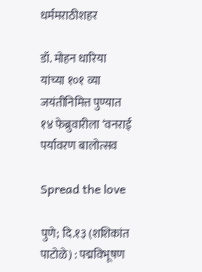धर्ममराठीशहर

डॉ. मोहन धारिया यांच्या १०१ व्या जयंतीनिमित्त पुण्यात १४ फेब्रुवारीला ‘वनराई पर्यावरण बालोत्सव

Spread the love

पुणे; दि.१३ (शशिकांत पाटोळे) : पद्मविभूषण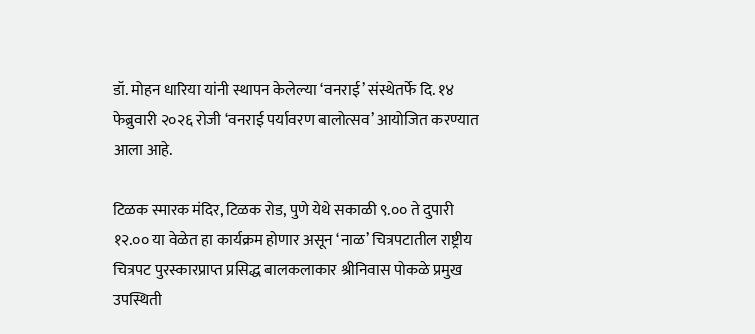डॉ. मोहन धारिया यांनी स्थापन केलेल्या ‘वनराई’ संस्थेतर्फे दि. १४ फेब्रुवारी २०२६ रोजी ‘वनराई पर्यावरण बालोत्सव’ आयोजित करण्यात आला आहे.

टिळक स्मारक मंदिर, टिळक रोड, पुणे येथे सकाळी ९.०० ते दुपारी १२.०० या वेळेत हा कार्यक्रम होणार असून ‘नाळ’ चित्रपटातील राष्ट्रीय चित्रपट पुरस्कारप्राप्त प्रसिद्ध बालकलाकार श्रीनिवास पोकळे प्रमुख उपस्थिती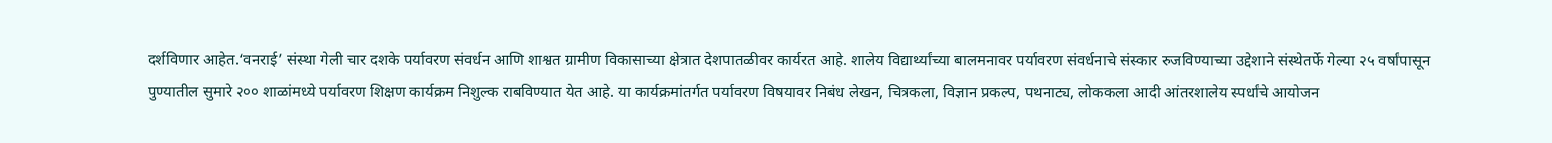दर्शविणार आहेत.‘वनराई’ संस्था गेली चार दशके पर्यावरण संवर्धन आणि शाश्वत ग्रामीण विकासाच्या क्षेत्रात देशपातळीवर कार्यरत आहे. शालेय विद्यार्थ्यांच्या बालमनावर पर्यावरण संवर्धनाचे संस्कार रुजविण्याच्या उद्देशाने संस्थेतर्फे गेल्या २५ वर्षांपासून पुण्यातील सुमारे २०० शाळांमध्ये पर्यावरण शिक्षण कार्यक्रम निशुल्क राबविण्यात येत आहे. या कार्यक्रमांतर्गत पर्यावरण विषयावर निबंध लेखन, चित्रकला, विज्ञान प्रकल्प, पथनाट्य, लोककला आदी आंतरशालेय स्पर्धांचे आयोजन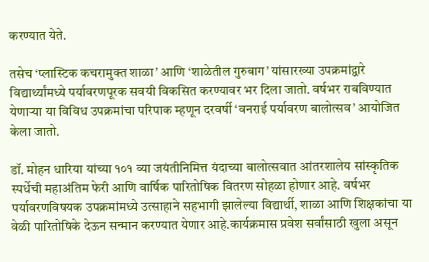करण्यात येते.

तसेच ‘प्लास्टिक कचरामुक्त शाळा’ आणि ‘शाळेतील गुरुबाग’ यांसारख्या उपक्रमांद्वारे विद्यार्थ्यांमध्ये पर्यावरणपूरक सवयी विकसित करण्यावर भर दिला जातो. वर्षभर राबविण्यात येणाऱ्या या विविध उपक्रमांचा परिपाक म्हणून दरवर्षी ‘वनराई पर्यावरण बालोत्सव’ आयोजित केला जातो.

डॉ. मोहन धारिया यांच्या १०१ व्या जयंतीनिमित्त यंदाच्या बालोत्सवात आंतरशालेय सांस्कृतिक स्पर्धेची महाअंतिम फेरी आणि वार्षिक पारितोषिक वितरण सोहळा होणार आहे. वर्षभर पर्यावरणविषयक उपक्रमांमध्ये उत्साहाने सहभागी झालेल्या विद्यार्थी, शाळा आणि शिक्षकांचा या वेळी पारितोषिके देऊन सन्मान करण्यात येणार आहे.कार्यक्रमास प्रवेश सर्वांसाठी खुला असून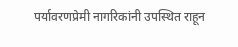पर्यावरणप्रेमी नागरिकांनी उपस्थित राहून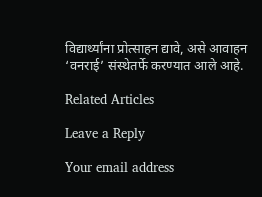विद्यार्थ्यांना प्रोत्साहन द्यावे, असे आवाहन ‘वनराई’ संस्थेतर्फे करण्यात आले आहे.

Related Articles

Leave a Reply

Your email address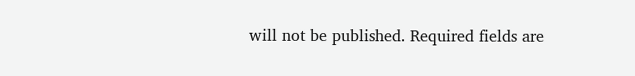will not be published. Required fields are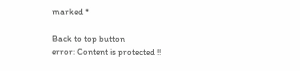marked *

Back to top button
error: Content is protected !!